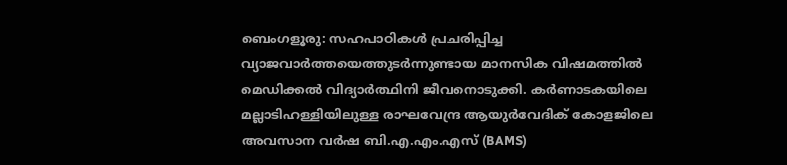ബെംഗളൂരു: സഹപാഠികൾ പ്രചരിപ്പിച്ച വ്യാജവാർത്തയെത്തുടർന്നുണ്ടായ മാനസിക വിഷമത്തിൽ മെഡിക്കൽ വിദ്യാർത്ഥിനി ജീവനൊടുക്കി. കർണാടകയിലെ മല്ലാടിഹള്ളിയിലുള്ള രാഘവേന്ദ്ര ആയുർവേദിക് കോളജിലെ അവസാന വർഷ ബി.എ.എം.എസ് (BAMS)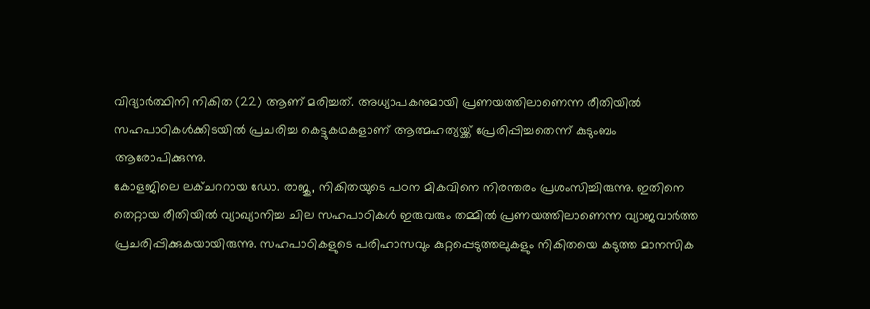വിദ്യാർത്ഥിനി നികിത (22) ആണ് മരിച്ചത്. അധ്യാപകനുമായി പ്രണയത്തിലാണെന്ന രീതിയിൽ സഹപാഠികൾക്കിടയിൽ പ്രചരിച്ച കെട്ടുകഥകളാണ് ആത്മഹത്യയ്ക്ക് പ്രേരിപ്പിച്ചതെന്ന് കുടുംബം ആരോപിക്കുന്നു.
കോളജിലെ ലക്ചററായ ഡോ. രാജു, നികിതയുടെ പഠന മികവിനെ നിരന്തരം പ്രശംസിച്ചിരുന്നു. ഇതിനെ തെറ്റായ രീതിയിൽ വ്യാഖ്യാനിച്ച ചില സഹപാഠികൾ ഇരുവരും തമ്മിൽ പ്രണയത്തിലാണെന്ന വ്യാജവാർത്ത പ്രചരിപ്പിക്കുകയായിരുന്നു. സഹപാഠികളുടെ പരിഹാസവും കുറ്റപ്പെടുത്തലുകളും നികിതയെ കടുത്ത മാനസിക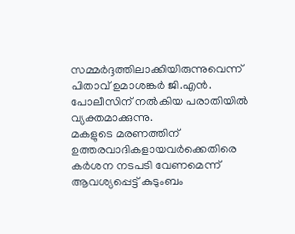സമ്മർദ്ദത്തിലാക്കിയിരുന്നുവെന്ന് പിതാവ് ഉമാശങ്കർ ജി.എൻ. പോലീസിന് നൽകിയ പരാതിയിൽ വ്യക്തമാക്കുന്നു.
മകളുടെ മരണത്തിന് ഉത്തരവാദികളായവർക്കെതിരെ കർശന നടപടി വേണമെന്ന് ആവശ്യപ്പെട്ട് കുടുംബം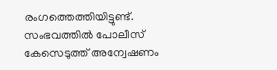രംഗത്തെത്തിയിട്ടുണ്ട്. സംഭവത്തിൽ പോലീസ് കേസെടുത്ത് അന്വേഷണം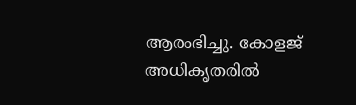ആരംഭിച്ചു. കോളജ് അധികൃതരിൽ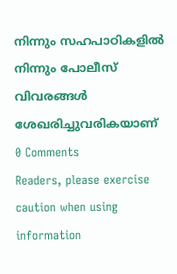നിന്നും സഹപാഠികളിൽ നിന്നും പോലീസ് വിവരങ്ങൾ ശേഖരിച്ചുവരികയാണ്
0 Comments
Readers, please exercise caution when using information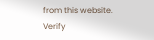from this website. Verify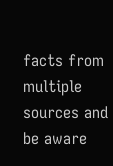facts from multiple sources and be aware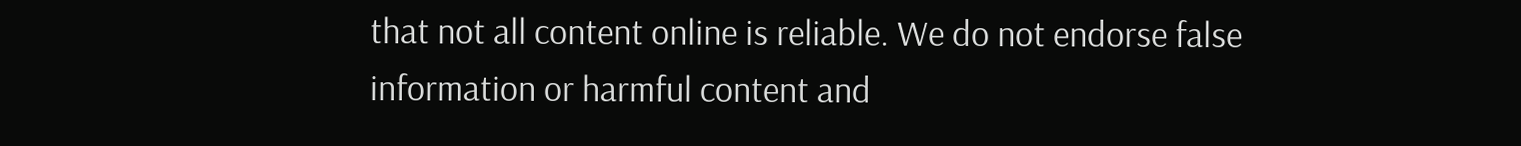that not all content online is reliable. We do not endorse false information or harmful content and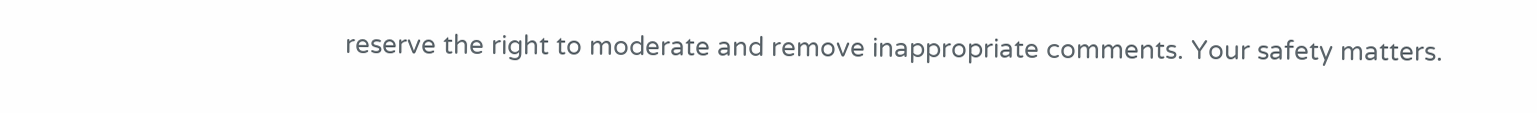reserve the right to moderate and remove inappropriate comments. Your safety matters.